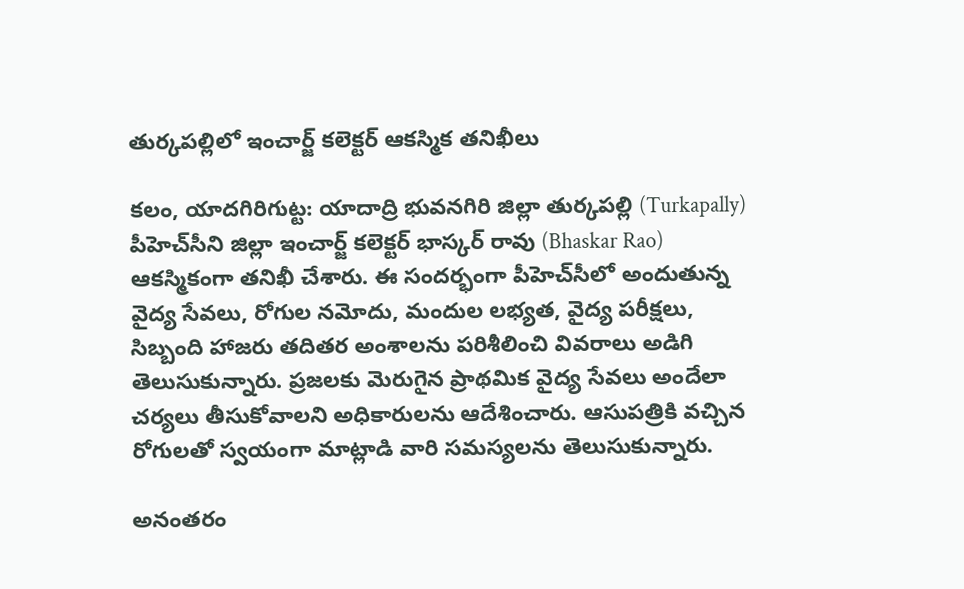తుర్కపల్లిలో ఇంచార్జ్ కలెక్టర్ ఆకస్మిక తనిఖీలు

కలం, యాదగిరిగుట్ట: యాదాద్రి భువనగిరి జిల్లా తుర్కపల్లి (Turkapally) పీహెచ్‌సీని జిల్లా ఇంచార్జ్ కలెక్టర్ భాస్కర్ రావు (Bhaskar Rao) ఆకస్మికంగా తనిఖీ చేశారు. ఈ సందర్భంగా పీహెచ్‌సీలో అందుతున్న వైద్య సేవలు, రోగుల నమోదు, మందుల లభ్యత, వైద్య పరీక్షలు, సిబ్బంది హాజరు తదితర అంశాలను పరిశీలించి వివరాలు అడిగి తెలుసుకున్నారు. ప్రజలకు మెరుగైన ప్రాథమిక వైద్య సేవలు అందేలా చర్యలు తీసుకోవాలని అధికారులను ఆదేశించారు. ఆసుపత్రికి వచ్చిన రోగులతో స్వయంగా మాట్లాడి వారి సమస్యలను తెలుసుకున్నారు.

అనంతరం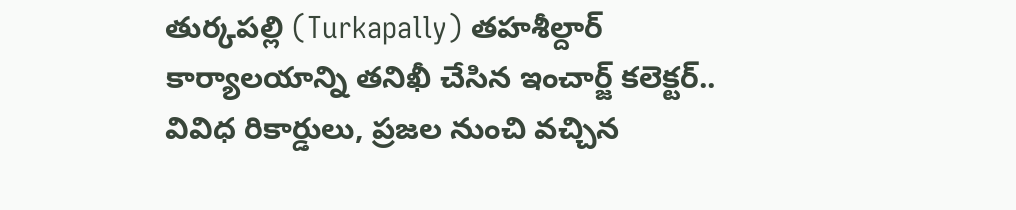తుర్కపల్లి (Turkapally) తహశీల్దార్ కార్యాలయాన్ని తనిఖీ చేసిన ఇంచార్జ్ కలెక్టర్.. వివిధ రికార్డులు, ప్రజల నుంచి వచ్చిన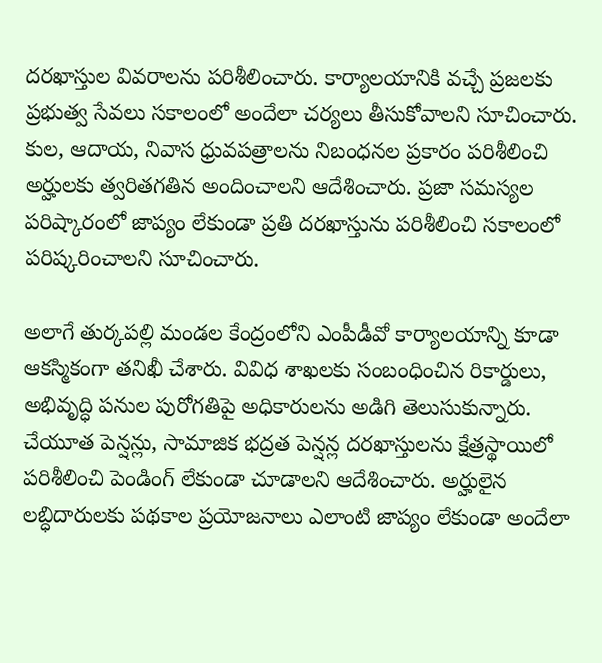దరఖాస్తుల వివరాలను పరిశీలించారు. కార్యాలయానికి వచ్చే ప్రజలకు ప్రభుత్వ సేవలు సకాలంలో అందేలా చర్యలు తీసుకోవాలని సూచించారు. కుల, ఆదాయ, నివాస ధ్రువపత్రాలను నిబంధనల ప్రకారం పరిశీలించి అర్హులకు త్వరితగతిన అందించాలని ఆదేశించారు. ప్రజా సమస్యల పరిష్కారంలో జాప్యం లేకుండా ప్రతి దరఖాస్తును పరిశీలించి సకాలంలో పరిష్కరించాలని సూచించారు.

అలాగే తుర్కపల్లి మండల కేంద్రంలోని ఎంపీడీవో కార్యాలయాన్ని కూడా ఆకస్మికంగా తనిఖీ చేశారు. వివిధ శాఖలకు సంబంధించిన రికార్డులు, అభివృద్ధి పనుల పురోగతిపై అధికారులను అడిగి తెలుసుకున్నారు. చేయూత పెన్షన్లు, సామాజిక భద్రత పెన్షన్ల దరఖాస్తులను క్షేత్రస్థాయిలో పరిశీలించి పెండింగ్ లేకుండా చూడాలని ఆదేశించారు. అర్హులైన లబ్ధిదారులకు పథకాల ప్రయోజనాలు ఎలాంటి జాప్యం లేకుండా అందేలా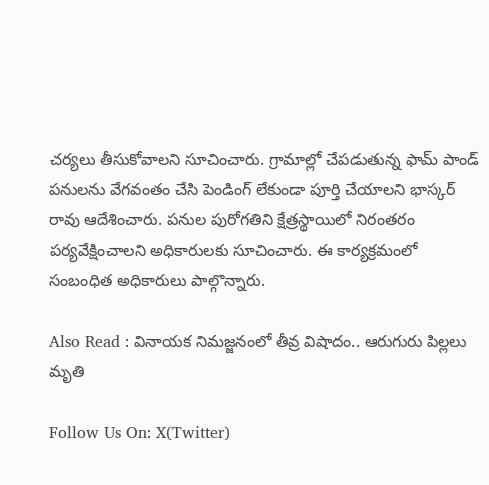చర్యలు తీసుకోవాలని సూచించారు. గ్రామాల్లో చేపడుతున్న ఫామ్ పాండ్ పనులను వేగవంతం చేసి పెండింగ్ లేకుండా పూర్తి చేయాలని భాస్కర్ రావు ఆదేశించారు. పనుల పురోగతిని క్షేత్రస్థాయిలో నిరంతరం పర్యవేక్షించాలని అధికారులకు సూచించారు. ఈ కార్యక్రమంలో సంబంధిత అధికారులు పాల్గొన్నారు.

Also Read : వినాయక నిమజ్జనంలో తీవ్ర విషాదం.. ఆరుగురు పిల్లలు మృతి

Follow Us On: X(Twitter)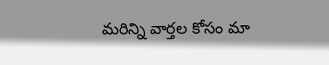మ‌రిన్ని వార్త‌ల కోసం మా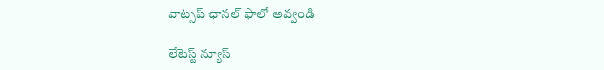వాట్స‌ప్ ఛాన‌ల్ ఫాలో అవ్వండి

లేటెస్ట్ న్యూస్‌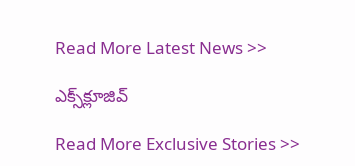Read More Latest News >>

ఎక్స్‌క్లూజివ్‌

Read More Exclusive Stories >>